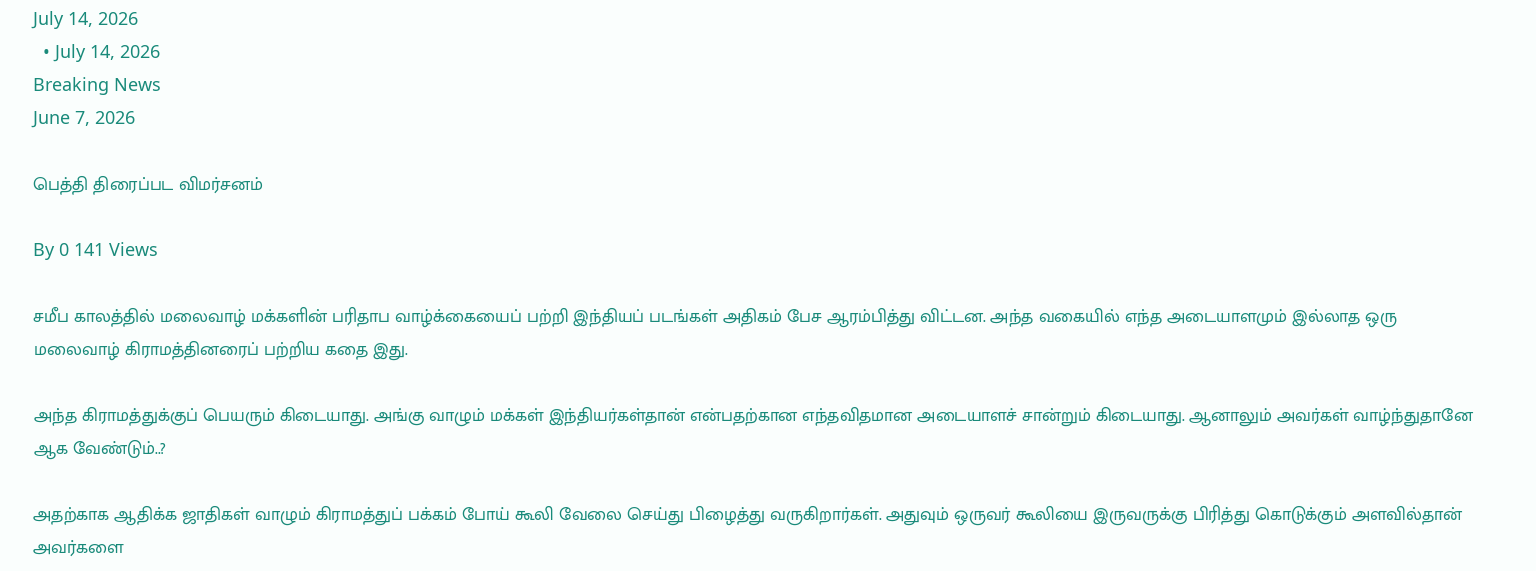July 14, 2026
  • July 14, 2026
Breaking News
June 7, 2026

பெத்தி திரைப்பட விமர்சனம்

By 0 141 Views

சமீப காலத்தில் மலைவாழ் மக்களின் பரிதாப வாழ்க்கையைப் பற்றி இந்தியப் படங்கள் அதிகம் பேச ஆரம்பித்து விட்டன. அந்த வகையில் எந்த அடையாளமும் இல்லாத ஒரு மலைவாழ் கிராமத்தினரைப் பற்றிய கதை இது.

அந்த கிராமத்துக்குப் பெயரும் கிடையாது. அங்கு வாழும் மக்கள் இந்தியர்கள்தான் என்பதற்கான எந்தவிதமான அடையாளச் சான்றும் கிடையாது. ஆனாலும் அவர்கள் வாழ்ந்துதானே ஆக வேண்டும்..?

அதற்காக ஆதிக்க ஜாதிகள் வாழும் கிராமத்துப் பக்கம் போய் கூலி வேலை செய்து பிழைத்து வருகிறார்கள். அதுவும் ஒருவர் கூலியை இருவருக்கு பிரித்து கொடுக்கும் அளவில்தான் அவர்களை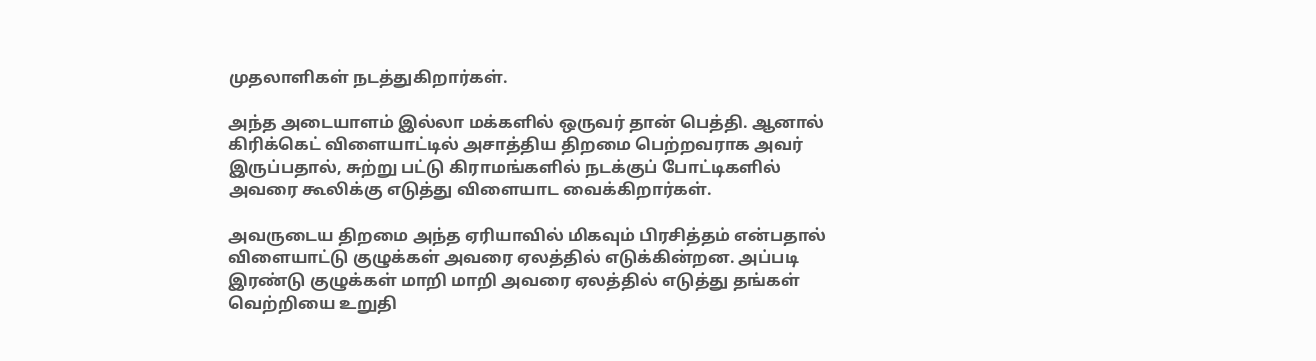முதலாளிகள் நடத்துகிறார்கள்.

அந்த அடையாளம் இல்லா மக்களில் ஒருவர் தான் பெத்தி. ஆனால் கிரிக்கெட் விளையாட்டில் அசாத்திய திறமை பெற்றவராக அவர் இருப்பதால், சுற்று பட்டு கிராமங்களில் நடக்குப் போட்டிகளில் அவரை கூலிக்கு எடுத்து விளையாட வைக்கிறார்கள்.

அவருடைய திறமை அந்த ஏரியாவில் மிகவும் பிரசித்தம் என்பதால் விளையாட்டு குழுக்கள் அவரை ஏலத்தில் எடுக்கின்றன. அப்படி இரண்டு குழுக்கள் மாறி மாறி அவரை ஏலத்தில் எடுத்து தங்கள் வெற்றியை உறுதி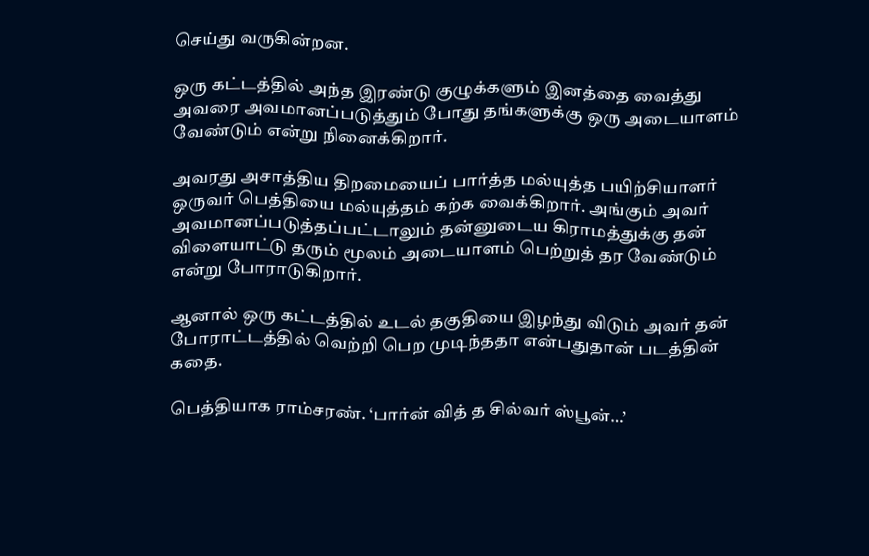செய்து வருகின்றன.

ஒரு கட்டத்தில் அந்த இரண்டு குழுக்களும் இனத்தை வைத்து அவரை அவமானப்படுத்தும் போது தங்களுக்கு ஒரு அடையாளம் வேண்டும் என்று நினைக்கிறார்.

அவரது அசாத்திய திறமையைப் பார்த்த மல்யுத்த பயிற்சியாளர் ஒருவர் பெத்தியை மல்யுத்தம் கற்க வைக்கிறார். அங்கும் அவர் அவமானப்படுத்தப்பட்டாலும் தன்னுடைய கிராமத்துக்கு தன் விளையாட்டு தரும் மூலம் அடையாளம் பெற்றுத் தர வேண்டும் என்று போராடுகிறார்.

ஆனால் ஒரு கட்டத்தில் உடல் தகுதியை இழந்து விடும் அவர் தன் போராட்டத்தில் வெற்றி பெற முடிந்ததா என்பதுதான் படத்தின் கதை.

பெத்தியாக ராம்சரண். ‘பார்ன் வித் த சில்வர் ஸ்பூன்…’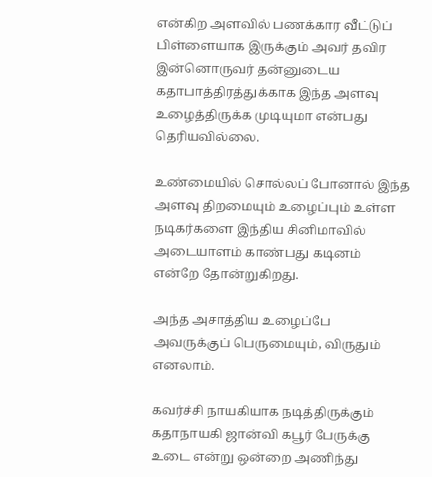என்கிற அளவில் பணக்கார வீட்டுப் பிள்ளையாக இருக்கும் அவர் தவிர இன்னொருவர் தன்னுடைய கதாபாத்திரத்துக்காக இந்த அளவு உழைத்திருக்க முடியுமா என்பது தெரியவில்லை.

உண்மையில் சொல்லப் போனால் இந்த அளவு திறமையும் உழைப்பும் உள்ள நடிகர்களை இந்திய சினிமாவில் அடையாளம் காண்பது கடினம் என்றே தோன்றுகிறது.

அந்த அசாத்திய உழைப்பே அவருக்குப் பெருமையும், விருதும் எனலாம்.

கவர்ச்சி நாயகியாக நடித்திருக்கும் கதாநாயகி ஜான்வி கபூர் பேருக்கு உடை என்று ஒன்றை அணிந்து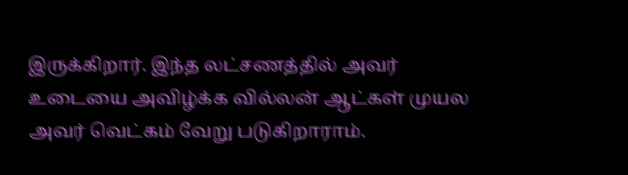இருக்கிறார். இந்த லட்சணத்தில் அவர் உடையை அவிழ்க்க வில்லன் ஆட்கள் முயல அவர் வெட்கம் வேறு படுகிறாராம்.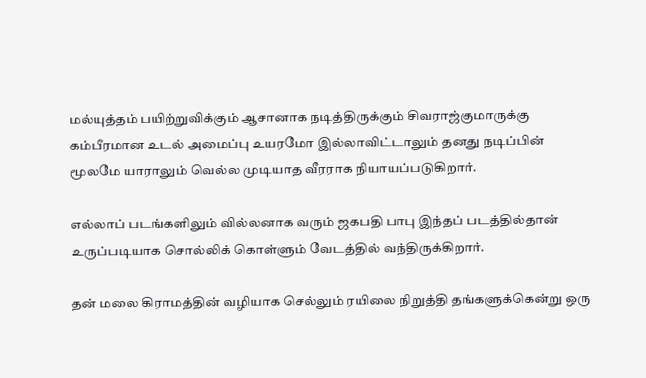மல்யுத்தம் பயிற்றுவிக்கும் ஆசானாக நடித்திருக்கும் சிவராஜ்குமாருக்கு கம்பீரமான உடல் அமைப்பு உயரமோ இல்லாவிட்டாலும் தனது நடிப்பின் மூலமே யாராலும் வெல்ல முடியாத வீரராக நியாயப்படுகிறார்.

எல்லாப் படங்களிலும் வில்லனாக வரும் ஜகபதி பாபு இந்தப் படத்தில்தான் உருப்படியாக சொல்லிக் கொள்ளும் வேடத்தில் வந்திருக்கிறார்.

தன் மலை கிராமத்தின் வழியாக செல்லும் ரயிலை நிறுத்தி தங்களுக்கென்று ஒரு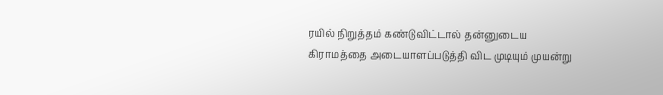ரயில் நிறுத்தம் கண்டுவிட்டால் தன்னுடைய கிராமத்தை அடையாளப்படுத்தி விட முடியும் முயன்று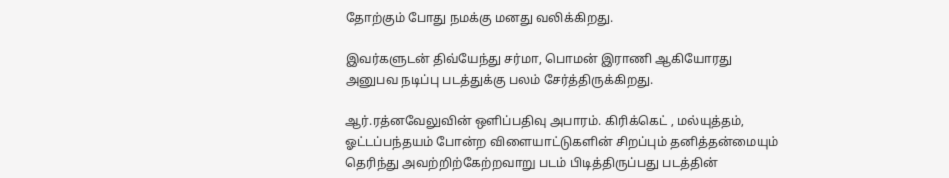தோற்கும் போது நமக்கு மனது வலிக்கிறது.

இவர்களுடன் திவ்யேந்து சர்மா, பொமன் இராணி ஆகியோரது அனுபவ நடிப்பு படத்துக்கு பலம் சேர்த்திருக்கிறது.

ஆர்.ரத்னவேலுவின் ஒளிப்பதிவு அபாரம். கிரிக்கெட் , மல்யுத்தம், ஓட்டப்பந்தயம் போன்ற விளையாட்டுகளின் சிறப்பும் தனித்தன்மையும் தெரிந்து அவற்றிற்கேற்றவாறு படம் பிடித்திருப்பது படத்தின்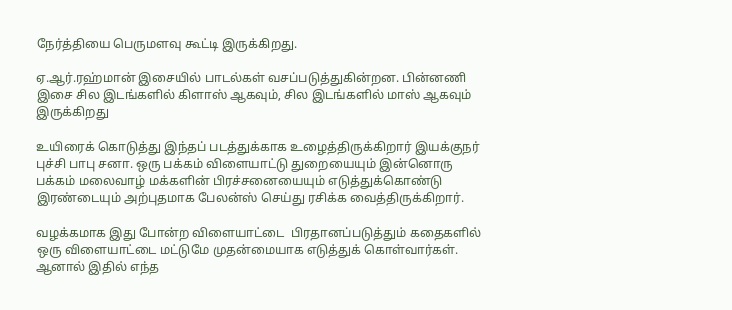நேர்த்தியை பெருமளவு கூட்டி இருக்கிறது.

ஏ.ஆர்.ரஹ்மான் இசையில் பாடல்கள் வசப்படுத்துகின்றன. பின்னணி இசை சில இடங்களில் கிளாஸ் ஆகவும், சில இடங்களில் மாஸ் ஆகவும் இருக்கிறது

உயிரைக் கொடுத்து இந்தப் படத்துக்காக உழைத்திருக்கிறார் இயக்குநர் புச்சி பாபு சனா. ஒரு பக்கம் விளையாட்டு துறையையும் இன்னொரு பக்கம் மலைவாழ் மக்களின் பிரச்சனையையும் எடுத்துக்கொண்டு இரண்டையும் அற்புதமாக பேலன்ஸ் செய்து ரசிக்க வைத்திருக்கிறார்.

வழக்கமாக இது போன்ற விளையாட்டை  பிரதானப்படுத்தும் கதைகளில் ஒரு விளையாட்டை மட்டுமே முதன்மையாக எடுத்துக் கொள்வார்கள். ஆனால் இதில் எந்த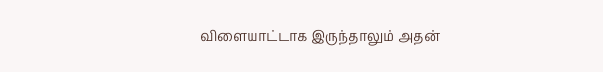விளையாட்டாக இருந்தாலும் அதன்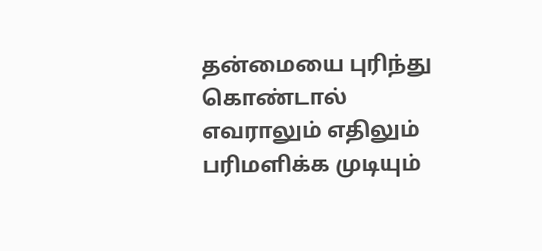தன்மையை புரிந்து கொண்டால் எவராலும் எதிலும் பரிமளிக்க முடியும்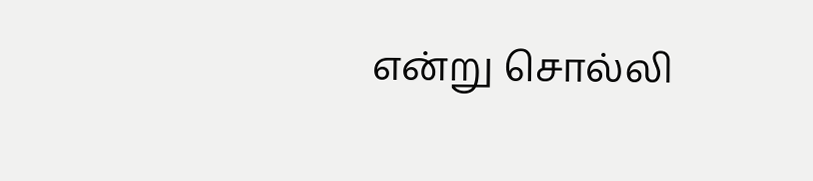என்று சொல்லி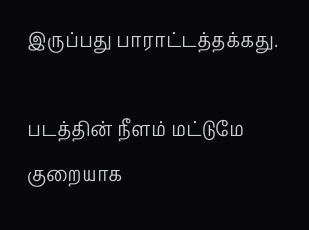இருப்பது பாராட்டத்தக்கது.

படத்தின் நீளம் மட்டுமே குறையாக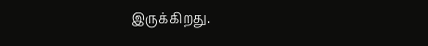இருக்கிறது.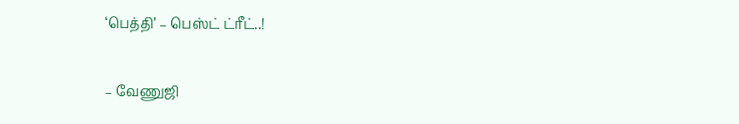‘பெத்தி’ – பெஸ்ட் ட்ரீட்..!

– வேணுஜி